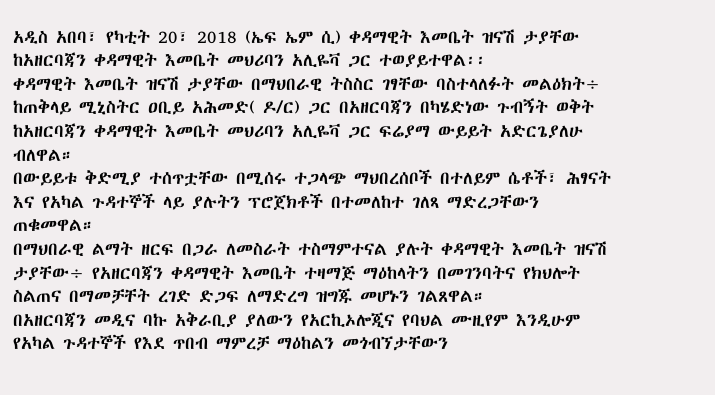አዲስ አበባ፣ የካቲት 20፣ 2018 (ኤፍ ኤም ሲ) ቀዳማዊት እመቤት ዝናሽ ታያቸው ከአዘርባጃን ቀዳማዊት እመቤት መህሪባን አሊዬቫ ጋር ተወያይተዋል፡፡
ቀዳማዊት እመቤት ዝናሽ ታያቸው በማህበራዊ ትስስር ገፃቸው ባስተላለፉት መልዕክት÷ ከጠቅላይ ሚኒስትር ዐቢይ አሕመድ( ዶ/ር) ጋር በአዘርባጃን በካሄድነው ጉብኝት ወቅት ከአዘርባጃን ቀዳማዊት እመቤት መህሪባን አሊዬቫ ጋር ፍሬያማ ውይይት አድርጌያለሁ ብለዋል።
በውይይቱ ቅድሚያ ተሰጥቷቸው በሚሰሩ ተጋላጭ ማህበረሰቦች በተለይም ሴቶች፣ ሕፃናት እና የአካል ጉዳተኞች ላይ ያሉትን ፕሮጀክቶች በተመለከተ ገለጻ ማድረጋቸውን ጠቁመዋል።
በማህበራዊ ልማት ዘርፍ በጋራ ለመስራት ተስማምተናል ያሉት ቀዳማዊት እመቤት ዝናሽ ታያቸው÷ የአዘርባጃን ቀዳማዊት እመቤት ተዛማጅ ማዕከላትን በመገንባትና የክህሎት ስልጠና በማመቻቸት ረገድ ድጋፍ ለማድረግ ዝግጁ መሆኑን ገልጸዋል።
በአዘርባጃን መዲና ባኩ አቅራቢያ ያለውን የአርኪኦሎጂና የባህል ሙዚየም እንዲሁም የአካል ጉዳተኞች የእደ ጥበብ ማምረቻ ማዕከልን መጎብኘታቸውን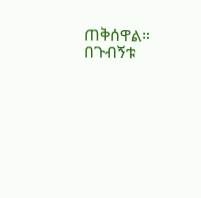ጠቅሰዋል።
በጉብኝቱ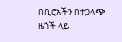በቢሮአችን በተጋላጭ ዜጎች ላይ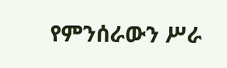የምንሰራውን ሥራ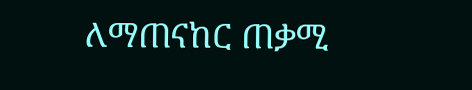ለማጠናከር ጠቃሚ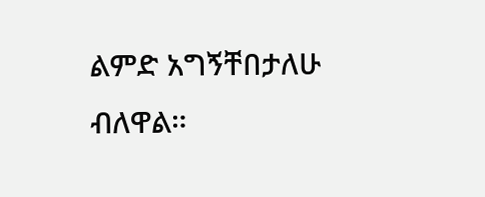ልምድ አግኝቸበታለሁ ብለዋል።